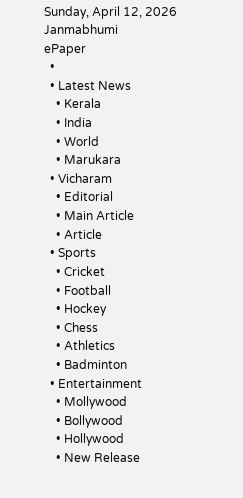Sunday, April 12, 2026
Janmabhumi
ePaper
  •
  • Latest News
    • Kerala
    • India
    • World
    • Marukara
  • Vicharam
    • Editorial
    • Main Article
    • Article
  • Sports
    • Cricket
    • Football
    • Hockey
    • Chess
    • Athletics
    • Badminton
  • Entertainment
    • Mollywood
    • Bollywood
    • Hollywood
    • New Release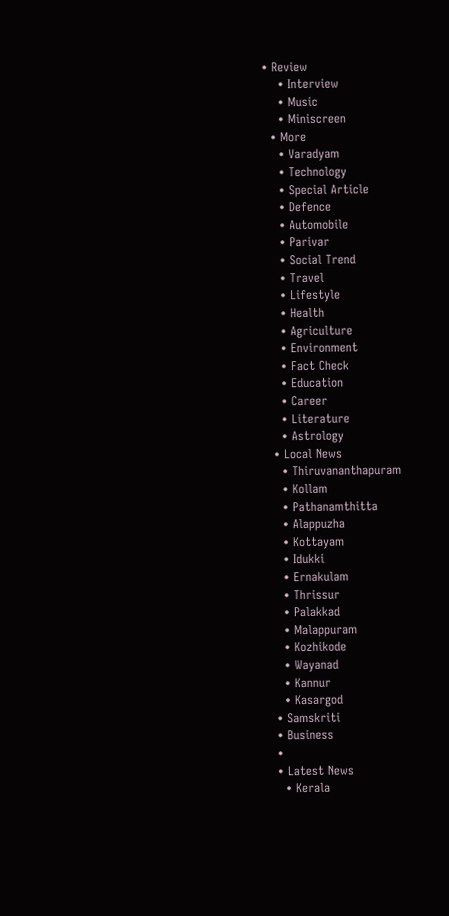• Review
    • Interview
    • Music
    • Miniscreen
  • More
    • Varadyam
    • Technology
    • Special Article
    • Defence
    • Automobile
    • Parivar
    • Social Trend
    • Travel
    • Lifestyle
    • Health
    • Agriculture
    • Environment
    • Fact Check
    • Education
    • Career
    • Literature
    • Astrology
  • Local News
    • Thiruvananthapuram
    • Kollam
    • Pathanamthitta
    • Alappuzha
    • Kottayam
    • Idukki
    • Ernakulam
    • Thrissur
    • Palakkad
    • Malappuram
    • Kozhikode
    • Wayanad
    • Kannur
    • Kasargod
  • Samskriti
  • Business
  •
  • Latest News
    • Kerala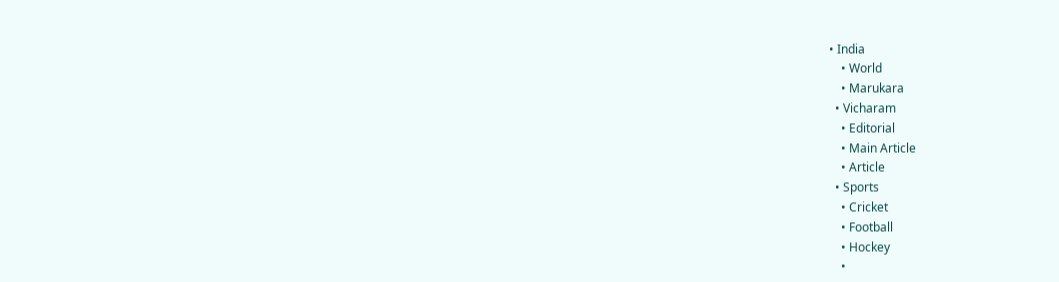• India
    • World
    • Marukara
  • Vicharam
    • Editorial
    • Main Article
    • Article
  • Sports
    • Cricket
    • Football
    • Hockey
    •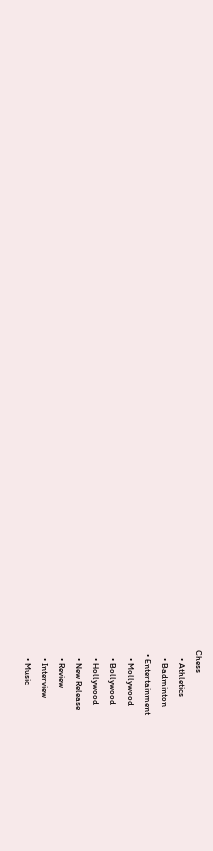Chess
    • Athletics
    • Badminton
  • Entertainment
    • Mollywood
    • Bollywood
    • Hollywood
    • New Release
    • Review
    • Interview
    • Music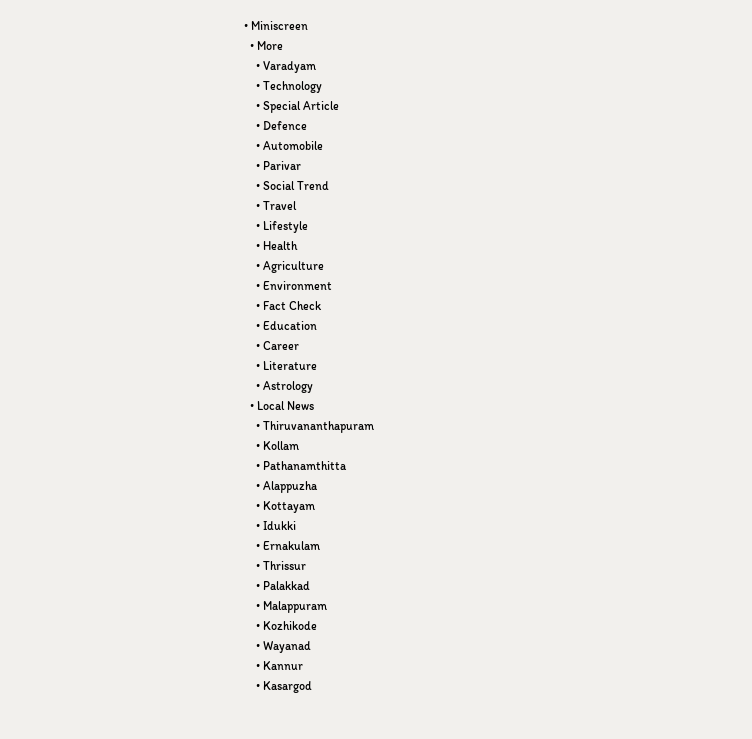• Miniscreen
  • More
    • Varadyam
    • Technology
    • Special Article
    • Defence
    • Automobile
    • Parivar
    • Social Trend
    • Travel
    • Lifestyle
    • Health
    • Agriculture
    • Environment
    • Fact Check
    • Education
    • Career
    • Literature
    • Astrology
  • Local News
    • Thiruvananthapuram
    • Kollam
    • Pathanamthitta
    • Alappuzha
    • Kottayam
    • Idukki
    • Ernakulam
    • Thrissur
    • Palakkad
    • Malappuram
    • Kozhikode
    • Wayanad
    • Kannur
    • Kasargod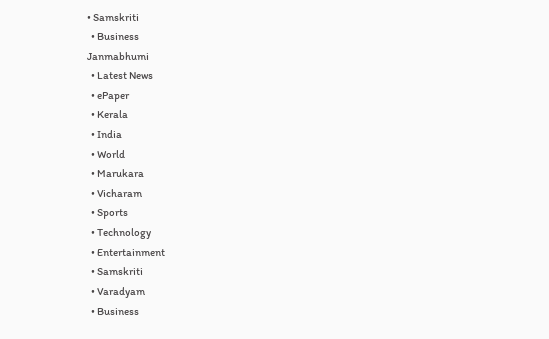• Samskriti
  • Business
Janmabhumi
  • Latest News
  • ePaper
  • Kerala
  • India
  • World
  • Marukara
  • Vicharam
  • Sports
  • Technology
  • Entertainment
  • Samskriti
  • Varadyam
  • Business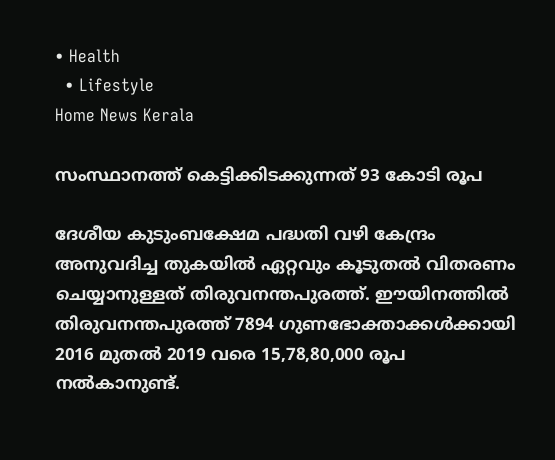• Health
  • Lifestyle
Home News Kerala

സംസ്ഥാനത്ത് കെട്ടിക്കിടക്കുന്നത് 93 കോടി രൂപ

ദേശീയ കുടുംബക്ഷേമ പദ്ധതി വഴി കേന്ദ്രം അനുവദിച്ച തുകയില്‍ ഏറ്റവും കൂടുതല്‍ വിതരണം ചെയ്യാനുള്ളത് തിരുവനന്തപുരത്ത്. ഈയിനത്തില്‍ തിരുവനന്തപുരത്ത് 7894 ഗുണഭോക്താക്കള്‍ക്കായി 2016 മുതല്‍ 2019 വരെ 15,78,80,000 രൂപ നല്‍കാനുണ്ട്.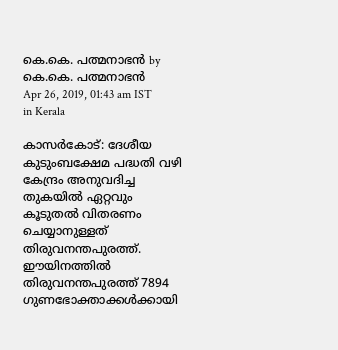കെ.കെ. പത്മനാഭന്‍ by കെ.കെ. പത്മനാഭന്‍
Apr 26, 2019, 01:43 am IST
in Kerala

കാസര്‍കോട്: ദേശീയ കുടുംബക്ഷേമ പദ്ധതി വഴി കേന്ദ്രം അനുവദിച്ച തുകയില്‍ ഏറ്റവും കൂടുതല്‍ വിതരണം ചെയ്യാനുള്ളത് തിരുവനന്തപുരത്ത്. ഈയിനത്തില്‍ തിരുവനന്തപുരത്ത് 7894 ഗുണഭോക്താക്കള്‍ക്കായി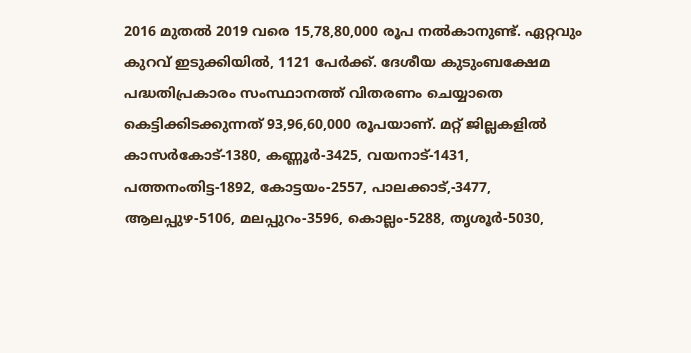2016 മുതല്‍ 2019 വരെ 15,78,80,000 രൂപ നല്‍കാനുണ്ട്. ഏറ്റവും കുറവ് ഇടുക്കിയില്‍, 1121 പേര്‍ക്ക്. ദേശീയ കുടുംബക്ഷേമ പദ്ധതിപ്രകാരം സംസ്ഥാനത്ത് വിതരണം ചെയ്യാതെ കെട്ടിക്കിടക്കുന്നത് 93,96,60,000 രൂപയാണ്. മറ്റ് ജില്ലകളില്‍ കാസര്‍കോട്-1380, കണ്ണൂര്‍-3425, വയനാട്-1431, പത്തനംതിട്ട-1892, കോട്ടയം-2557, പാലക്കാട്,-3477, ആലപ്പുഴ-5106, മലപ്പുറം-3596, കൊല്ലം-5288, തൃശൂര്‍-5030,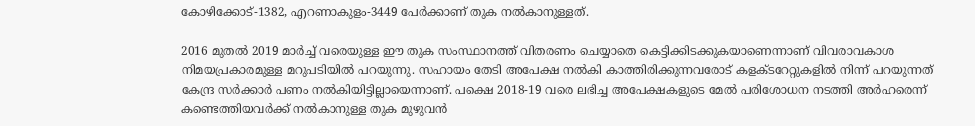കോഴിക്കോട്-1382, എറണാകുളം-3449 പേര്‍ക്കാണ് തുക നല്‍കാനുള്ളത്.

2016 മുതല്‍ 2019 മാര്‍ച്ച് വരെയുള്ള ഈ തുക സംസ്ഥാനത്ത് വിതരണം ചെയ്യാതെ കെട്ടിക്കിടക്കുകയാണെന്നാണ് വിവരാവകാശ നിമയപ്രകാരമുള്ള മറുപടിയില്‍ പറയുന്നു. സഹായം തേടി അപേക്ഷ നല്‍കി കാത്തിരിക്കുന്നവരോട് കളക്ടറേറ്റുകളില്‍ നിന്ന് പറയുന്നത് കേന്ദ്ര സര്‍ക്കാര്‍ പണം നല്‍കിയിട്ടില്ലായെന്നാണ്. പക്ഷെ 2018-19 വരെ ലഭിച്ച അപേക്ഷകളുടെ മേല്‍ പരിശോധന നടത്തി അര്‍ഹരെന്ന് കണ്ടെത്തിയവര്‍ക്ക് നല്‍കാനുള്ള തുക മുഴുവന്‍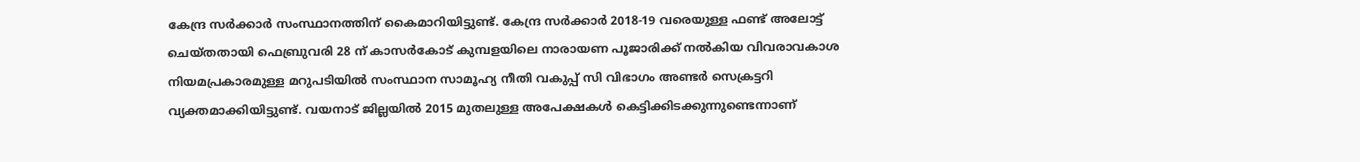കേന്ദ്ര സര്‍ക്കാര്‍ സംസ്ഥാനത്തിന് കൈമാറിയിട്ടുണ്ട്. കേന്ദ്ര സര്‍ക്കാര്‍ 2018-19 വരെയുള്ള ഫണ്ട് അലോട്ട് ചെയ്തതായി ഫെബ്രുവരി 28 ന് കാസര്‍കോട് കുമ്പളയിലെ നാരായണ പൂജാരിക്ക് നല്‍കിയ വിവരാവകാശ നിയമപ്രകാരമുള്ള മറുപടിയില്‍ സംസ്ഥാന സാമൂഹ്യ നീതി വകുപ്പ് സി വിഭാഗം അണ്ടര്‍ സെക്രട്ടറി വ്യക്തമാക്കിയിട്ടുണ്ട്. വയനാട് ജില്ലയില്‍ 2015 മുതലുള്ള അപേക്ഷകള്‍ കെട്ടിക്കിടക്കുന്നുണ്ടെന്നാണ്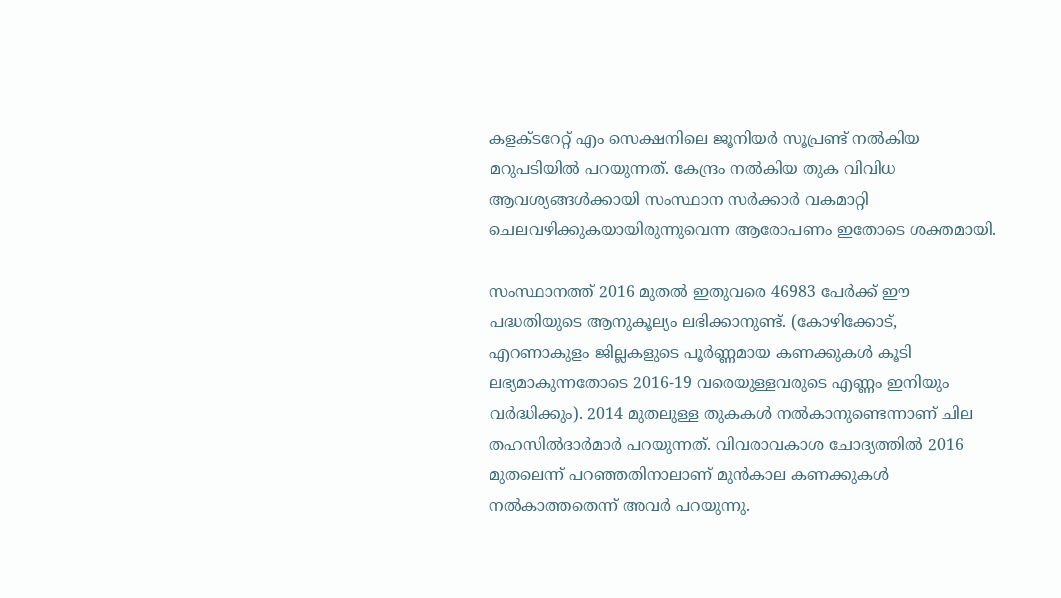കളക്ടറേറ്റ് എം സെക്ഷനിലെ ജൂനിയര്‍ സൂപ്രണ്ട് നല്‍കിയ മറുപടിയില്‍ പറയുന്നത്. കേന്ദ്രം നല്‍കിയ തുക വിവിധ ആവശ്യങ്ങള്‍ക്കായി സംസ്ഥാന സര്‍ക്കാര്‍ വകമാറ്റി ചെലവഴിക്കുകയായിരുന്നുവെന്ന ആരോപണം ഇതോടെ ശക്തമായി.

സംസ്ഥാനത്ത് 2016 മുതല്‍ ഇതുവരെ 46983 പേര്‍ക്ക് ഈ പദ്ധതിയുടെ ആനുകൂല്യം ലഭിക്കാനുണ്ട്. (കോഴിക്കോട്, എറണാകുളം ജില്ലകളുടെ പൂര്‍ണ്ണമായ കണക്കുകള്‍ കൂടി ലഭ്യമാകുന്നതോടെ 2016-19 വരെയുള്ളവരുടെ എണ്ണം ഇനിയും വര്‍ദ്ധിക്കും). 2014 മുതലുള്ള തുകകള്‍ നല്‍കാനുണ്ടെന്നാണ് ചില തഹസില്‍ദാര്‍മാര്‍ പറയുന്നത്. വിവരാവകാശ ചോദ്യത്തില്‍ 2016 മുതലെന്ന് പറഞ്ഞതിനാലാണ് മുന്‍കാല കണക്കുകള്‍ നല്‍കാത്തതെന്ന് അവര്‍ പറയുന്നു.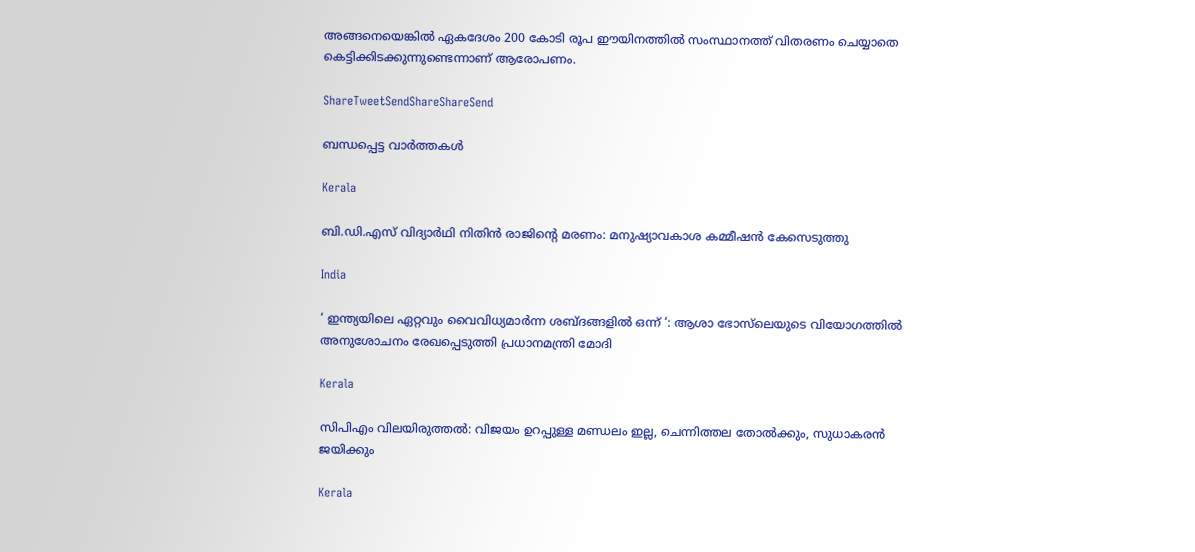അങ്ങനെയെങ്കില്‍ ഏകദേശം 200 കോടി രൂപ ഈയിനത്തില്‍ സംസ്ഥാനത്ത് വിതരണം ചെയ്യാതെ കെട്ടിക്കിടക്കുന്നുണ്ടെന്നാണ് ആരോപണം.

ShareTweetSendShareShareSend

ബന്ധപ്പെട്ട വാര്‍ത്തകള്‍

Kerala

ബി.ഡി.എസ് വിദ്യാര്‍ഥി നിതിന്‍ രാജിന്റെ മരണം: മനുഷ്യാവകാശ കമ്മീഷന്‍ കേസെടുത്തു

India

‘ ഇന്ത്യയിലെ ഏറ്റവും വൈവിധ്യമാർന്ന ശബ്ദങ്ങളിൽ ഒന്ന് ‘: ആശാ ഭോസ്‌ലെയുടെ വിയോഗത്തിൽ അനുശോചനം രേഖപ്പെടുത്തി പ്രധാനമന്ത്രി മോദി

Kerala

സിപിഎം വിലയിരുത്തൽ: വിജയം ഉറപ്പുള്ള മണ്ഡലം ഇല്ല, ചെന്നിത്തല തോല്‍ക്കും, സുധാകരന്‍ ജയിക്കും

Kerala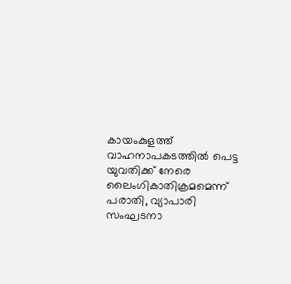കായംകുളത്ത് വാഹനാപകടത്തില്‍ പെട്ട യുവതിക്ക് നേരെ ലൈംഗികാതിക്രമമെന്ന് പരാതി, വ്യാപാരി സംഘടനാ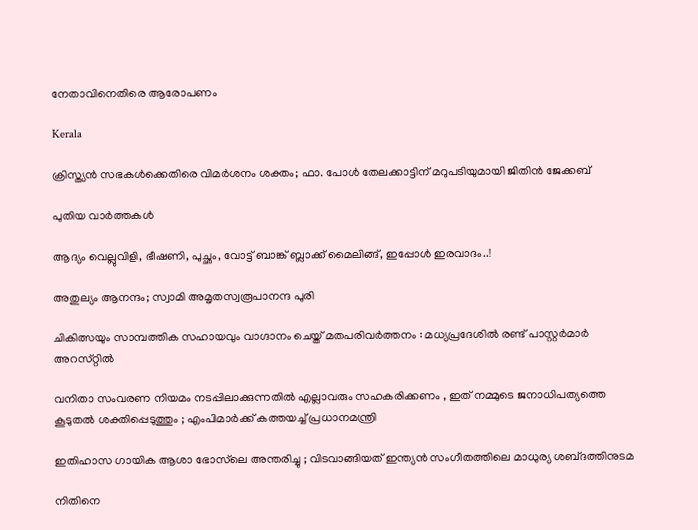നേതാവിനെതിരെ ആരോപണം

Kerala

ക്രിസ്ത്യൻ സഭകൾക്കെതിരെ വിമർശനം ശക്തം; ഫാ. പോൾ തേലക്കാട്ടിന് മറുപടിയുമായി ജിതിൻ ജേക്കബ്

പുതിയ വാര്‍ത്തകള്‍

ആദ്യം വെല്ലുവിളി, ഭീഷണി, പുച്ഛം, വോട്ട് ബാങ്ക് ബ്ലാക്ക് മൈലിങ്ങ്, ഇപ്പോൾ ഇരവാദം..!

അതുല്യം ആനന്ദം; സ്വാമി അമൃതസ്വരൂപാനന്ദ പുരി

ചികിത്സയും സാമ്പത്തിക സഹായവും വാഗ്ദാനം ചെയ്ത് മതപരിവര്‍ത്തനം : മധ്യപ്രദേശില്‍ രണ്ട് പാസ്റ്റർമാർ അറസ്‌റ്റിൽ

വനിതാ സംവരണ നിയമം നടപ്പിലാക്കുന്നതിൽ എല്ലാവരും സഹകരിക്കണം , ഇത് നമ്മുടെ ജനാധിപത്യത്തെ കൂടുതൽ ശക്തിപ്പെടുത്തും ; എംപിമാർക്ക് കത്തയച്ച് പ്രധാനമന്ത്രി

ഇതിഹാസ ഗായിക ആശാ ഭോസ്‌ലെ അന്തരിച്ചു ; വിടവാങ്ങിയത് ഇന്ത്യൻ സംഗീതത്തിലെ മാധുര്യ ശബ്‌ദത്തിനുടമ

നിതിനെ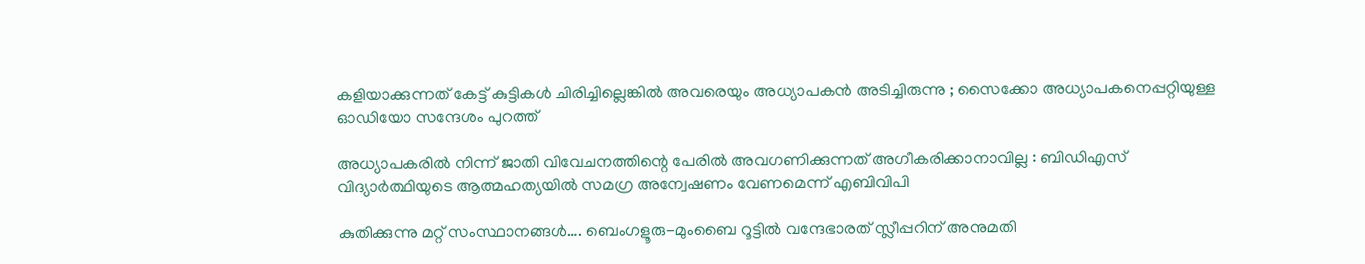കളിയാക്കുന്നത് കേട്ട് കുട്ടികള്‍ ചിരിച്ചില്ലെങ്കില്‍ അവരെയും അധ്യാപകന്‍ അടിച്ചിരുന്നു ; സൈക്കോ അധ്യാപകനെപ്പറ്റിയുള്ള ഓഡിയോ സന്ദേശം പുറത്ത്

അധ്യാപകരിൽ നിന്ന് ജാതി വിവേചനത്തിന്റെ പേരിൽ അവഗണിക്കുന്നത് അഗീകരിക്കാനാവില്ല : ബിഡിഎസ് വിദ്യാർത്ഥിയുടെ ആത്മഹത്യയിൽ സമഗ്ര അന്വേഷണം വേണമെന്ന് എബിവിപി

കുതിക്കുന്നു മറ്റ് സംസ്ഥാനങ്ങള്‍…. ബെംഗളൂരു-മുംബൈ റൂട്ടിൽ വന്ദേഭാരത് സ്ലീപ്പറിന് അനുമതി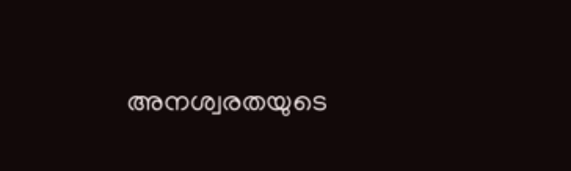അനശ്വരതയുടെ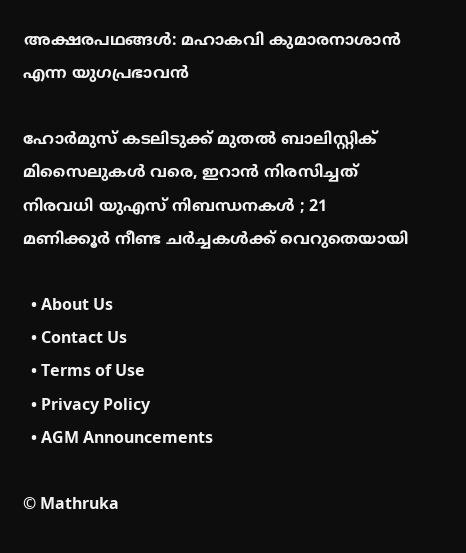അക്ഷരപഥങ്ങൾ: മഹാകവി കുമാരനാശാൻ എന്ന യുഗപ്രഭാവൻ

ഹോർമുസ് കടലിടുക്ക് മുതൽ ബാലിസ്റ്റിക് മിസൈലുകൾ വരെ, ഇറാൻ നിരസിച്ചത് നിരവധി യുഎസ് നിബന്ധനകൾ ; 21 മണിക്കൂർ നീണ്ട ചർച്ചകൾക്ക് വെറുതെയായി

  • About Us
  • Contact Us
  • Terms of Use
  • Privacy Policy
  • AGM Announcements

© Mathruka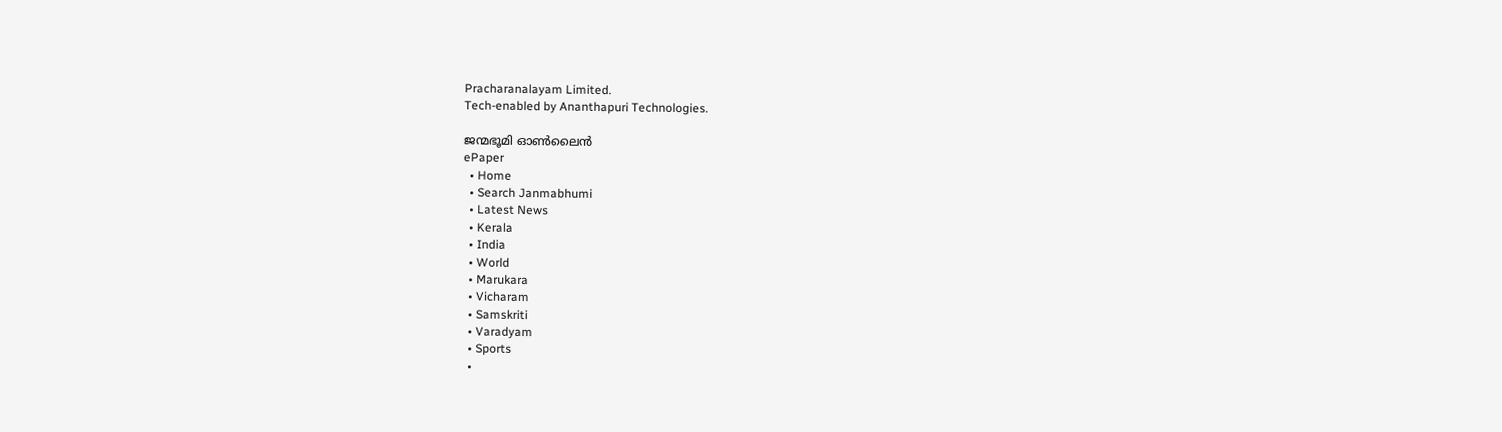Pracharanalayam Limited.
Tech-enabled by Ananthapuri Technologies.

ജന്മഭൂമി ഓണ്‍ലൈന്‍
ePaper
  • Home
  • Search Janmabhumi
  • Latest News
  • Kerala
  • India
  • World
  • Marukara
  • Vicharam
  • Samskriti
  • Varadyam
  • Sports
  •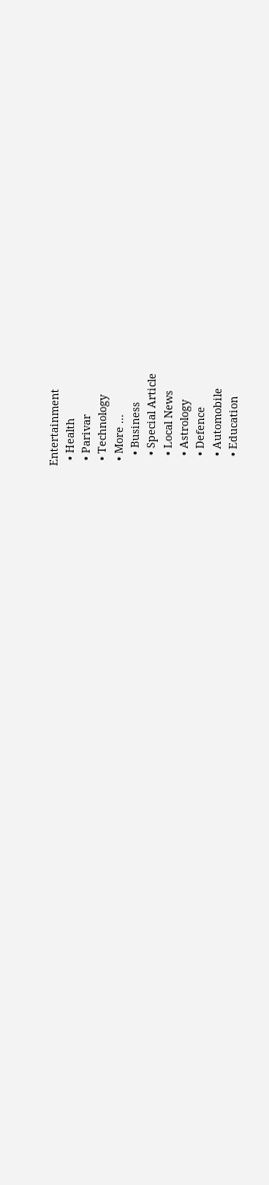Entertainment
  • Health
  • Parivar
  • Technology
  • More …
    • Business
    • Special Article
    • Local News
    • Astrology
    • Defence
    • Automobile
    • Education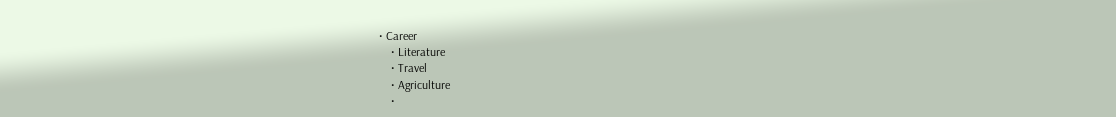• Career
    • Literature
    • Travel
    • Agriculture
    •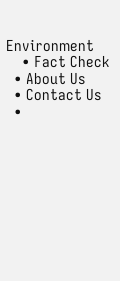Environment
    • Fact Check
  • About Us
  • Contact Us
  •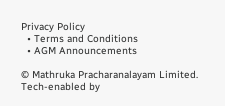Privacy Policy
  • Terms and Conditions
  • AGM Announcements

© Mathruka Pracharanalayam Limited.
Tech-enabled by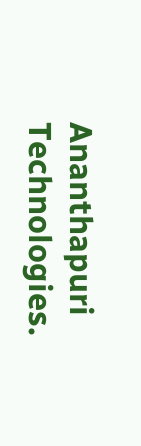Ananthapuri Technologies.